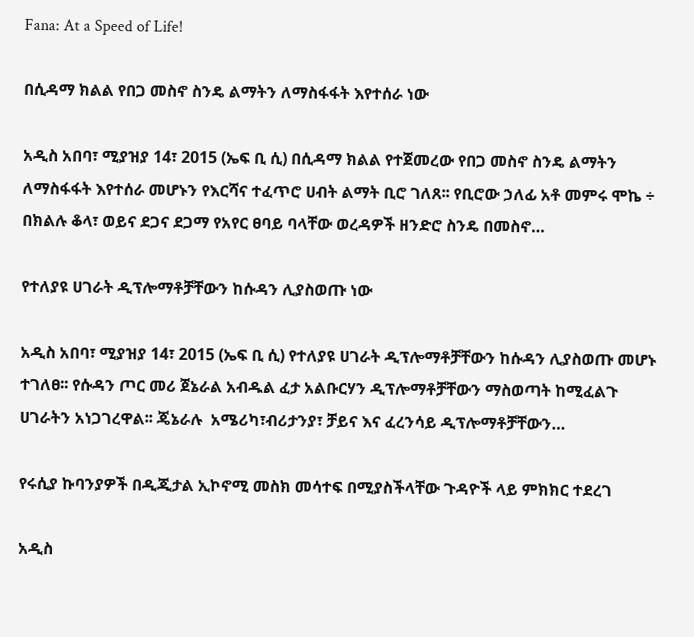Fana: At a Speed of Life!

በሲዳማ ክልል የበጋ መስኖ ስንዴ ልማትን ለማስፋፋት እየተሰራ ነው

አዲስ አበባ፣ ሚያዝያ 14፣ 2015 (ኤፍ ቢ ሲ) በሲዳማ ክልል የተጀመረው የበጋ መስኖ ስንዴ ልማትን ለማስፋፋት እየተሰራ መሆኑን የእርሻና ተፈጥሮ ሀብት ልማት ቢሮ ገለጸ፡፡ የቢሮው ኃለፊ አቶ መምሩ ሞኬ ÷ በክልሉ ቆላ፣ ወይና ደጋና ደጋማ የአየር ፀባይ ባላቸው ወረዳዎች ዘንድሮ ስንዴ በመስኖ…

የተለያዩ ሀገራት ዲፕሎማቶቻቸውን ከሱዳን ሊያስወጡ ነው

አዲስ አበባ፣ ሚያዝያ 14፣ 2015 (ኤፍ ቢ ሲ) የተለያዩ ሀገራት ዲፕሎማቶቻቸውን ከሱዳን ሊያስወጡ መሆኑ ተገለፀ፡፡ የሱዳን ጦር መሪ ጀኔራል አብዱል ፈታ አልቡርሃን ዲፕሎማቶቻቸውን ማስወጣት ከሚፈልጉ ሀገራትን አነጋገረዋል፡፡ ጄኔራሉ  አሜሪካ፣ብሪታንያ፣ ቻይና እና ፈረንሳይ ዲፕሎማቶቻቸውን…

የሩሲያ ኩባንያዎች በዲጂታል ኢኮኖሚ መስክ መሳተፍ በሚያስችላቸው ጉዳዮች ላይ ምክክር ተደረገ

አዲስ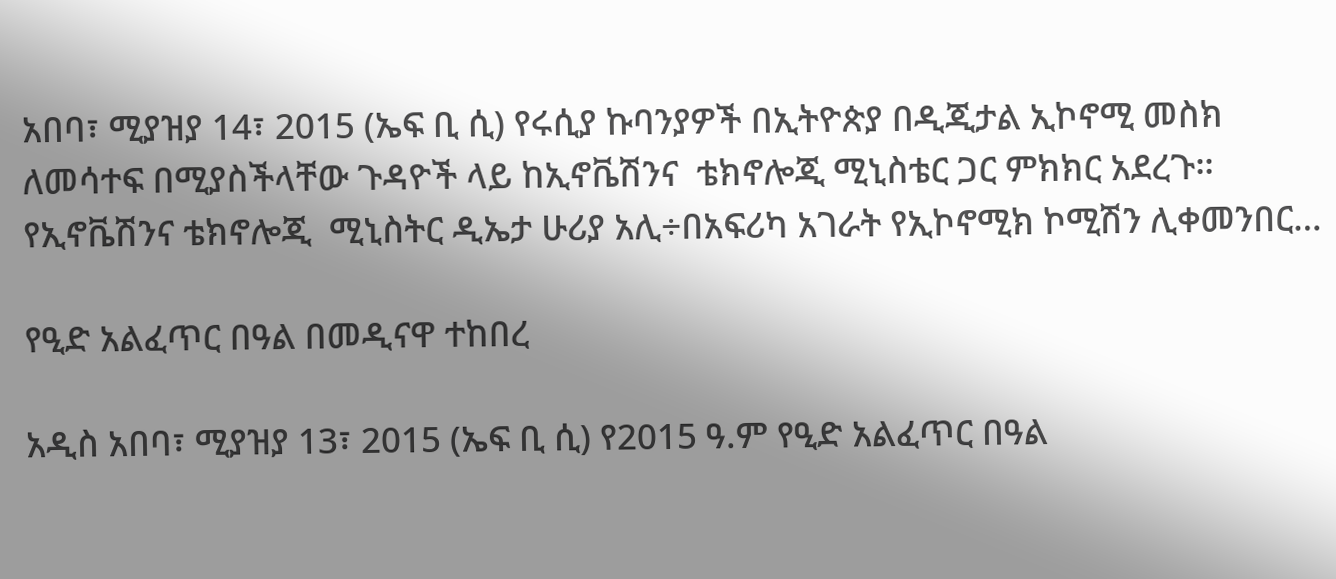አበባ፣ ሚያዝያ 14፣ 2015 (ኤፍ ቢ ሲ) የሩሲያ ኩባንያዎች በኢትዮጵያ በዲጂታል ኢኮኖሚ መስክ ለመሳተፍ በሚያስችላቸው ጉዳዮች ላይ ከኢኖቬሽንና  ቴክኖሎጂ ሚኒስቴር ጋር ምክክር አደረጉ፡፡ የኢኖቬሽንና ቴክኖሎጂ  ሚኒስትር ዲኤታ ሁሪያ አሊ÷በአፍሪካ አገራት የኢኮኖሚክ ኮሚሽን ሊቀመንበር…

የዒድ አልፈጥር በዓል በመዲናዋ ተከበረ

አዲስ አበባ፣ ሚያዝያ 13፣ 2015 (ኤፍ ቢ ሲ) የ2015 ዓ.ም የዒድ አልፈጥር በዓል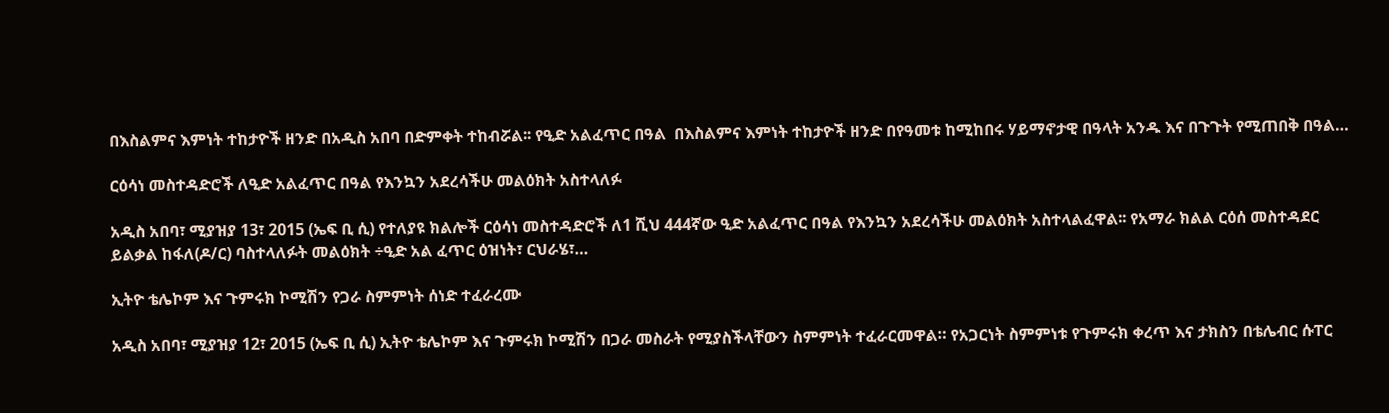በእስልምና እምነት ተከታዮች ዘንድ በአዲስ አበባ በድምቀት ተከብሯል፡፡ የዒድ አልፈጥር በዓል  በእስልምና እምነት ተከታዮች ዘንድ በየዓመቱ ከሚከበሩ ሃይማኖታዊ በዓላት አንዱ እና በጉጉት የሚጠበቅ በዓል…

ርዕሳነ መስተዳድሮች ለዒድ አልፈጥር በዓል የእንኳን አደረሳችሁ መልዕክት አስተላለፉ

አዲስ አበባ፣ ሚያዝያ 13፣ 2015 (ኤፍ ቢ ሲ) የተለያዩ ክልሎች ርዕሳነ መስተዳድሮች ለ1 ሺህ 444ኛው ዒድ አልፈጥር በዓል የእንኳን አደረሳችሁ መልዕክት አስተላልፈዋል፡፡ የአማራ ክልል ርዕሰ መስተዳደር ይልቃል ከፋለ(ዶ/ር) ባስተላለፉት መልዕክት ÷ዒድ አል ፈጥር ዕዝነት፣ ርህራሄ፣…

ኢትዮ ቴሌኮም እና ጉምሩክ ኮሚሽን የጋራ ስምምነት ሰነድ ተፈራረሙ

አዲስ አበባ፣ ሚያዝያ 12፣ 2015 (ኤፍ ቢ ሲ) ኢትዮ ቴሌኮም እና ጉምሩክ ኮሚሽን በጋራ መስራት የሚያስችላቸውን ስምምነት ተፈራርመዋል። የአጋርነት ስምምነቱ የጉምሩክ ቀረጥ እና ታክስን በቴሌብር ሱፐር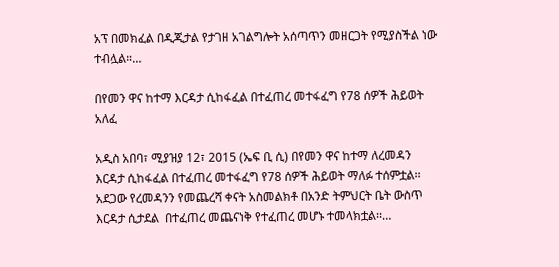አፕ በመክፈል በዲጂታል የታገዘ አገልግሎት አሰጣጥን መዘርጋት የሚያስችል ነው ተብሏል።…

በየመን ዋና ከተማ እርዳታ ሲከፋፈል በተፈጠረ መተፋፈግ የ78 ሰዎች ሕይወት አለፈ

አዲስ አበባ፣ ሚያዝያ 12፣ 2015 (ኤፍ ቢ ሲ) በየመን ዋና ከተማ ለረመዳን እርዳታ ሲከፋፈል በተፈጠረ መተፋፈግ የ78 ሰዎች ሕይወት ማለፉ ተሰምቷል፡፡ አደጋው የረመዳንን የመጨረሻ ቀናት አስመልክቶ በአንድ ትምህርት ቤት ውስጥ እርዳታ ሲታደል  በተፈጠረ መጨናነቅ የተፈጠረ መሆኑ ተመላክቷል፡፡…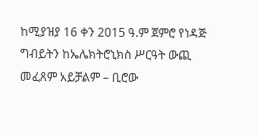ከሚያዝያ 16 ቀን 2015 ዓ.ም ጀምሮ የነዳጅ ግብይትን ከኤሌክትሮኒክስ ሥርዓት ውጪ መፈጸም አይቻልም – ቢሮው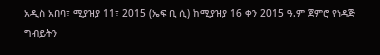አዲስ አበባ፣ ሚያዝያ 11፣ 2015 (ኤፍ ቢ ሲ) ከሚያዝያ 16 ቀን 2015 ዓ.ም ጀምሮ የነዳጅ ግብይትን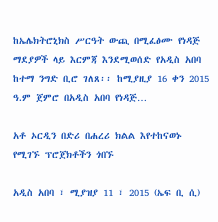ከኤሌክትሮኒክስ ሥርዓት ውጪ በሚፈፅሙ የነዳጅ ማደያዎች ላይ እርምጃ እንደሚወሰድ የአዲስ አበባ ከተማ ንግድ ቢሮ ገለጸ፡፡ ከሚያዚያ 16 ቀን 2015 ዓ.ም ጀምሮ በአዲስ አበባ የነዳጅ…

አቶ ኦርዲን በድሪ በሐረሪ ክልል እየተከናወኑ የሚገኙ ፕሮጀክቶችን ጎበኙ

አዲስ አበባ ፣ ሚያዝያ 11 ፣ 2015 (ኤፍ ቢ ሲ)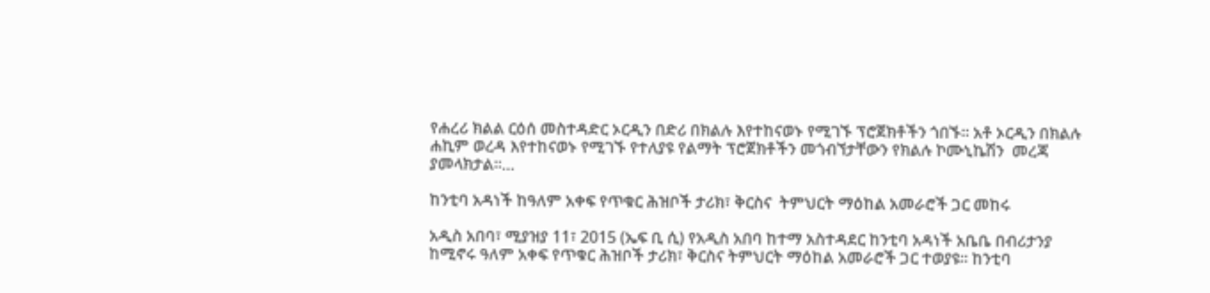የሐረሪ ክልል ርዕሰ መስተዳድር ኦርዲን በድሪ በክልሉ እየተከናወኑ የሚገኙ ፕሮጀክቶችን ጎበኙ፡፡ አቶ ኦርዲን በክልሉ ሐኪም ወረዳ እየተከናወኑ የሚገኙ የተለያዩ የልማት ፕሮጀክቶችን መጎብኘታቸውን የክልሉ ኮሙኒኬሽን  መረጃ ያመላክታል፡፡…

ከንቲባ አዳነች ከዓለም አቀፍ የጥቁር ሕዝቦች ታሪክ፣ ቅርስና  ትምህርት ማዕከል አመራሮች ጋር መከሩ

አዲስ አበባ፣ ሚያዝያ 11፣ 2015 (ኤፍ ቢ ሲ) የአዲስ አበባ ከተማ አስተዳደር ከንቲባ አዳነች አቤቤ በብሪታንያ ከሚኖሩ ዓለም አቀፍ የጥቁር ሕዝቦች ታሪክ፣ ቅርስና ትምህርት ማዕከል አመራሮች ጋር ተወያዩ፡፡ ከንቲባ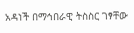አዳነች በማኅበራዊ ትስስር ገፃቸው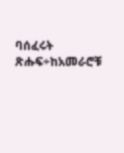ባሰፈሩት ጽሑፍ÷ከአመራሮቹ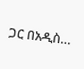ጋር በአዲስ…